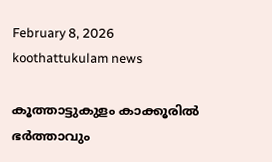February 8, 2026
koothattukulam news

കൂത്താട്ടുകുളം കാക്കൂരിൽ ഭർത്താവും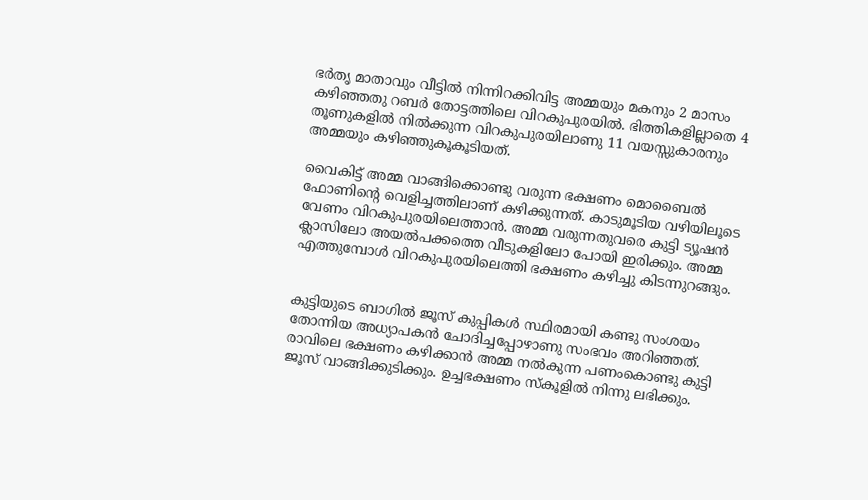ഭർതൃ മാതാവും വീട്ടിൽ നിന്നിറക്കിവിട്ട അമ്മയും മകനും 2 മാസം കഴിഞ്ഞതു റബർ തോട്ടത്തിലെ വിറകുപുരയിൽ. ഭിത്തികളില്ലാതെ 4 തൂണുകളിൽ നിൽക്കുന്ന വിറകുപുരയിലാണു 11 വയസ്സുകാരനും അമ്മയും കഴിഞ്ഞുകൂകൂടിയത്.

വൈകിട്ട് അമ്മ വാങ്ങിക്കൊണ്ടു വരുന്ന ഭക്ഷണം മൊബൈൽ ഫോണിന്റെ വെളിച്ചത്തിലാണ് കഴിക്കുന്നത്. കാടുമൂടിയ വഴിയിലൂടെ വേണം വിറകുപുരയിലെത്താൻ. അമ്മ വരുന്നതുവരെ കുട്ടി ട്യൂഷൻ ക്ലാസിലോ അയൽപക്കത്തെ വീടുകളിലോ പോയി ഇരിക്കും. അമ്മ എത്തുമ്പോൾ വിറകുപുരയിലെത്തി ഭക്ഷണം കഴിച്ചു കിടന്നുറങ്ങും.


കുട്ടിയുടെ ബാഗിൽ ജൂസ് കുപ്പികൾ സ്ഥിരമായി കണ്ടു സംശയം തോന്നിയ അധ്യാപകൻ ചോദിച്ചപ്പോഴാണു സംഭവം അറിഞ്ഞത്. രാവിലെ ഭക്ഷണം കഴിക്കാൻ അമ്മ നൽകുന്ന പണംകൊണ്ടു കുട്ടി ജൂസ് വാങ്ങിക്കുടിക്കും. ഉച്ചഭക്ഷണം സ്കൂളിൽ നിന്നു ലഭിക്കും.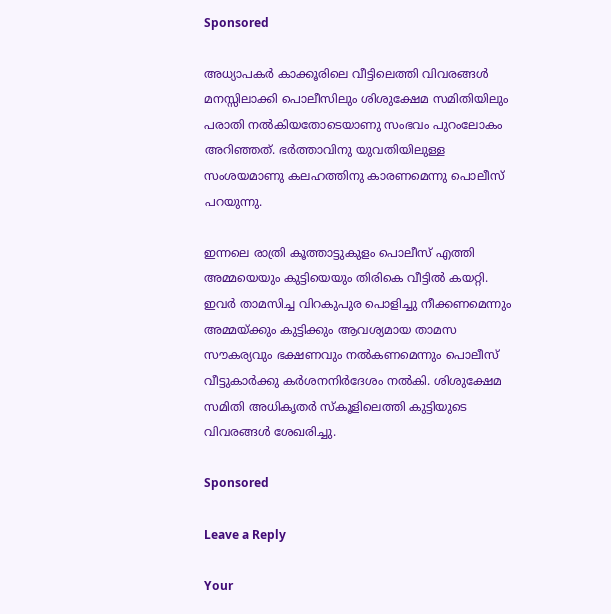Sponsored

അധ്യാപകർ കാക്കൂരിലെ വീട്ടിലെത്തി വിവരങ്ങൾ മനസ്സിലാക്കി പൊലീസിലും ശിശുക്ഷേമ സമിതിയിലും പരാതി നൽകിയതോടെയാണു സംഭവം പുറംലോകം അറിഞ്ഞത്. ഭർത്താവിനു യുവതിയിലുള്ള സംശയമാണു കലഹത്തിനു കാരണമെന്നു പൊലീസ് പറയുന്നു.

ഇന്നലെ രാത്രി കൂത്താട്ടുകുളം പൊലീസ് എത്തി അമ്മയെയും കുട്ടിയെയും തിരികെ വീട്ടിൽ കയറ്റി. ഇവർ താമസിച്ച വിറകുപുര പൊളിച്ചു നീക്കണമെന്നും അമ്മയ്ക്കും കുട്ടിക്കും ആവശ്യമായ താമസ സൗകര്യവും ഭക്ഷണവും നൽകണമെന്നും പൊലീസ് വീട്ടുകാർക്കു കർശനനിർദേശം നൽകി. ശിശുക്ഷേമ സമിതി അധികൃതർ സ്കൂളിലെത്തി കുട്ടിയുടെ വിവരങ്ങൾ ശേഖരിച്ചു.

Sponsored

Leave a Reply

Your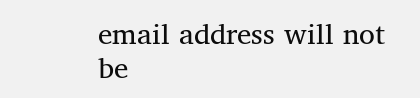email address will not be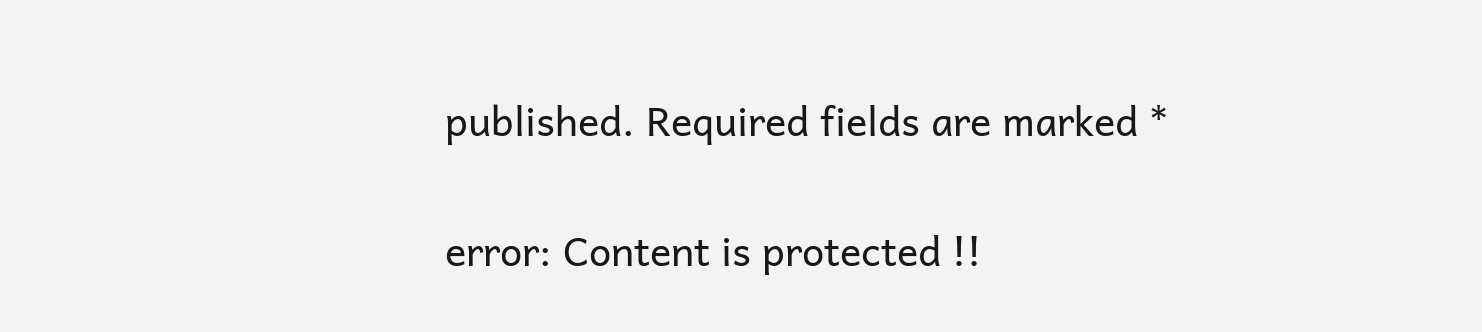published. Required fields are marked *

error: Content is protected !!